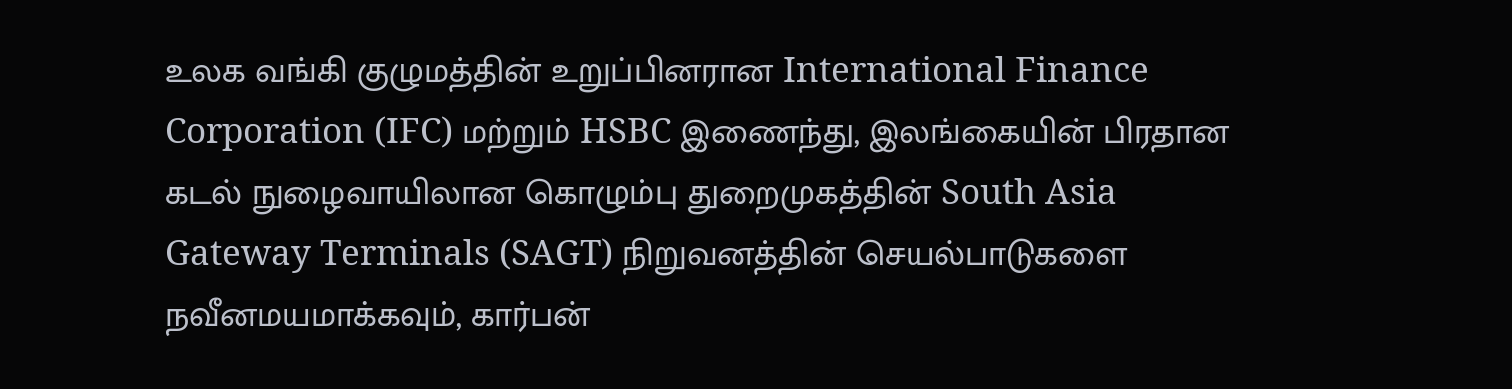உலக வங்கி குழுமத்தின் உறுப்பினரான International Finance Corporation (IFC) மற்றும் HSBC இணைந்து, இலங்கையின் பிரதான கடல் நுழைவாயிலான கொழும்பு துறைமுகத்தின் South Asia Gateway Terminals (SAGT) நிறுவனத்தின் செயல்பாடுகளை நவீனமயமாக்கவும், கார்பன்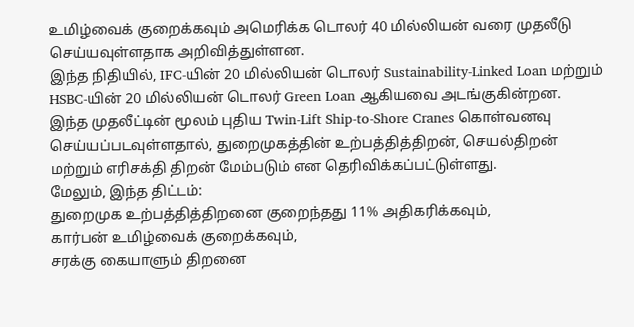உமிழ்வைக் குறைக்கவும் அமெரிக்க டொலர் 40 மில்லியன் வரை முதலீடு செய்யவுள்ளதாக அறிவித்துள்ளன.
இந்த நிதியில், IFC-யின் 20 மில்லியன் டொலர் Sustainability-Linked Loan மற்றும் HSBC-யின் 20 மில்லியன் டொலர் Green Loan ஆகியவை அடங்குகின்றன.
இந்த முதலீட்டின் மூலம் புதிய Twin-Lift Ship-to-Shore Cranes கொள்வனவு செய்யப்படவுள்ளதால், துறைமுகத்தின் உற்பத்தித்திறன், செயல்திறன் மற்றும் எரிசக்தி திறன் மேம்படும் என தெரிவிக்கப்பட்டுள்ளது.
மேலும், இந்த திட்டம்:
துறைமுக உற்பத்தித்திறனை குறைந்தது 11% அதிகரிக்கவும்,
கார்பன் உமிழ்வைக் குறைக்கவும்,
சரக்கு கையாளும் திறனை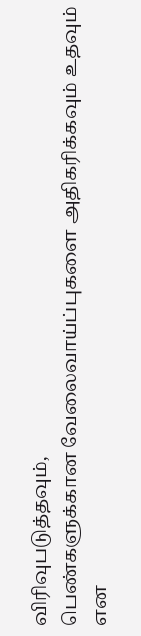விரிவுபடுத்தவும்,
பெண்களுக்கான வேலைவாய்ப்புகளை அதிகரிக்கவும் உதவும் என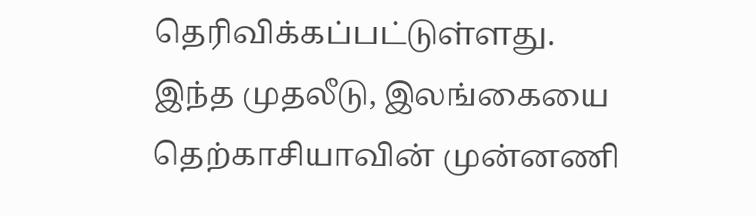தெரிவிக்கப்பட்டுள்ளது.
இந்த முதலீடு, இலங்கையை தெற்காசியாவின் முன்னணி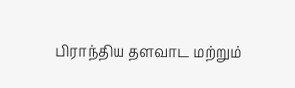பிராந்திய தளவாட மற்றும்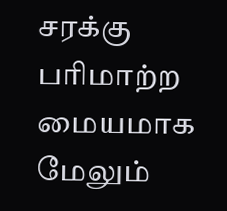சரக்கு பரிமாற்ற மையமாக மேலும்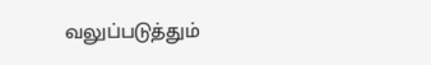வலுப்படுத்தும்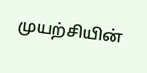முயற்சியின்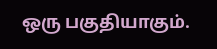ஒரு பகுதியாகும்.